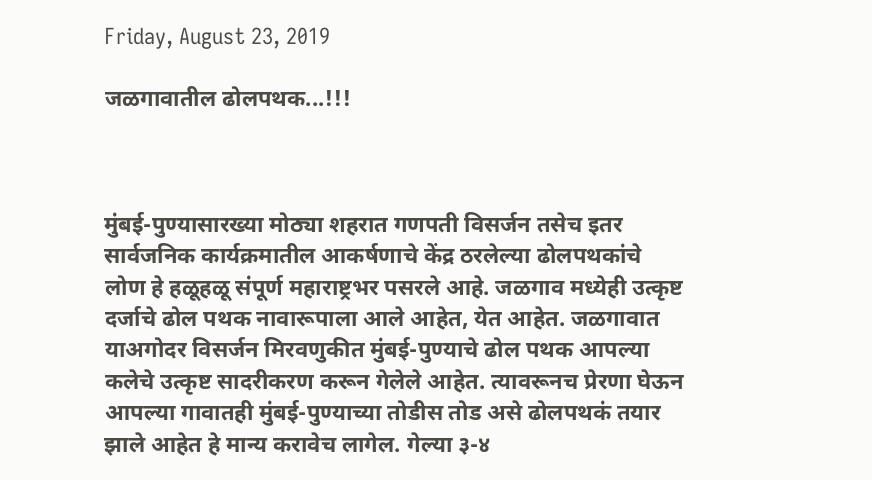Friday, August 23, 2019

जळगावातील ढोलपथक...!!!



मुंबई-पुण्यासारख्या मोठ्या शहरात गणपती विसर्जन तसेच इतर सार्वजनिक कार्यक्रमातील आकर्षणाचे केंद्र ठरलेल्या ढोलपथकांचे लोण हे हळूहळू संपूर्ण महाराष्ट्रभर पसरले आहे. जळगाव मध्येही उत्कृष्ट दर्जाचे ढोल पथक नावारूपाला आले आहेत, येत आहेत. जळगावात याअगोदर विसर्जन मिरवणुकीत मुंबई-पुण्याचे ढोल पथक आपल्या कलेचे उत्कृष्ट सादरीकरण करून गेलेले आहेत. त्यावरूनच प्रेरणा घेऊन आपल्या गावातही मुंबई-पुण्याच्या तोडीस तोड असे ढोलपथकं तयार झाले आहेत हे मान्य करावेच लागेल. गेल्या ३-४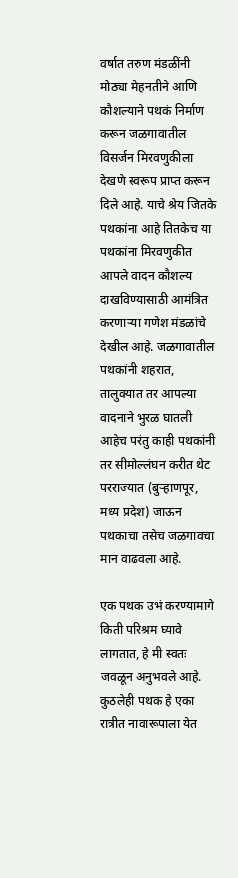वर्षात तरुण मंडळींनी मोठ्या मेहनतीने आणि कौशल्याने पथकं निर्माण करून जळगावातील विसर्जन मिरवणुकीला देखणे स्वरूप प्राप्त करून दिले आहे. याचे श्रेय जितके पथकांना आहे तितकेच या पथकांना मिरवणुकीत आपले वादन कौशल्य दाखविण्यासाठी आमंत्रित करणाऱ्या गणेश मंडळांचे देखील आहे. जळगावातील पथकांनी शहरात, तालुक्यात तर आपल्या वादनाने भुरळ घातली आहेच परंतु काही पथकांनी तर सीमोल्लंघन करीत थेट परराज्यात (बुऱ्हाणपूर, मध्य प्रदेश) जाऊन पथकाचा तसेच जळगावचा मान वाढवला आहे.

एक पथक उभं करण्यामागे किती परिश्रम घ्यावे लागतात, हे मी स्वतः जवळून अनुभवले आहे. कुठलेही पथक हे एका रात्रीत नावारूपाला येत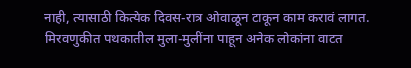नाही, त्यासाठी कित्येक दिवस-रात्र ओवाळून टाकून काम करावं लागत. मिरवणुकीत पथकातील मुला-मुलींना पाहून अनेक लोकांना वाटत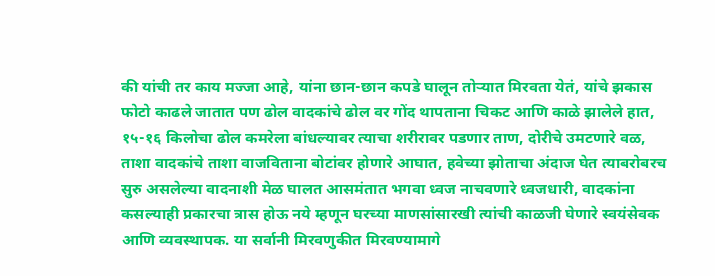की यांची तर काय मज्जा आहे, यांना छान-छान कपडे घालून तोऱ्यात मिरवता येतं, यांचे झकास फोटो काढले जातात पण ढोल वादकांचे ढोल वर गोंद थापताना चिकट आणि काळे झालेले हात, १५-१६ किलोचा ढोल कमरेला बांधल्यावर त्याचा शरीरावर पडणार ताण, दोरीचे उमटणारे वळ, ताशा वादकांचे ताशा वाजविताना बोटांवर होणारे आघात, हवेच्या झोताचा अंदाज घेत त्याबरोबरच सुरु असलेल्या वादनाशी मेळ घालत आसमंतात भगवा ध्वज नाचवणारे ध्वजधारी, वादकांना कसल्याही प्रकारचा त्रास होऊ नये म्हणून घरच्या माणसांसारखी त्यांची काळजी घेणारे स्वयंसेवक आणि व्यवस्थापक. या सर्वानी मिरवणुकीत मिरवण्यामागे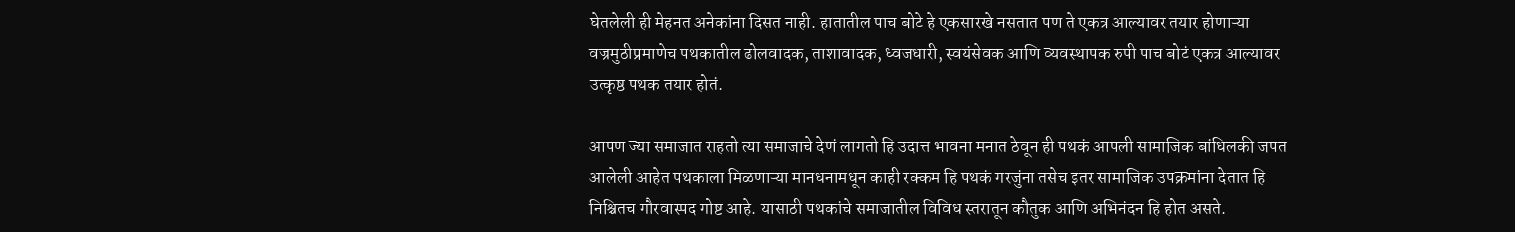घेतलेली ही मेहनत अनेकांना दिसत नाही. हातातील पाच बोटे हे एकसारखे नसतात पण ते एकत्र आल्यावर तयार होणाऱ्या वज्रमुठीप्रमाणेच पथकातील ढोलवादक, ताशावादक, ध्वजधारी, स्वयंसेवक आणि व्यवस्थापक रुपी पाच बोटं एकत्र आल्यावर उत्कृष्ठ पथक तयार होतं.

आपण ज्या समाजात राहतो त्या समाजाचे देणं लागतो हि उदात्त भावना मनात ठेवून ही पथकं आपली सामाजिक बांधिलकी जपत आलेली आहेत पथकाला मिळणाऱ्या मानधनामधून काही रक्कम हि पथकं गरजुंना तसेच इतर सामाजिक उपक्रमांना देतात हि निश्चितच गौरवास्पद गोष्ट आहे. यासाठी पथकांचे समाजातील विविध स्तरातून कौतुक आणि अभिनंदन हि होत असते.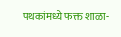पथकांमध्ये फक्त शाळा-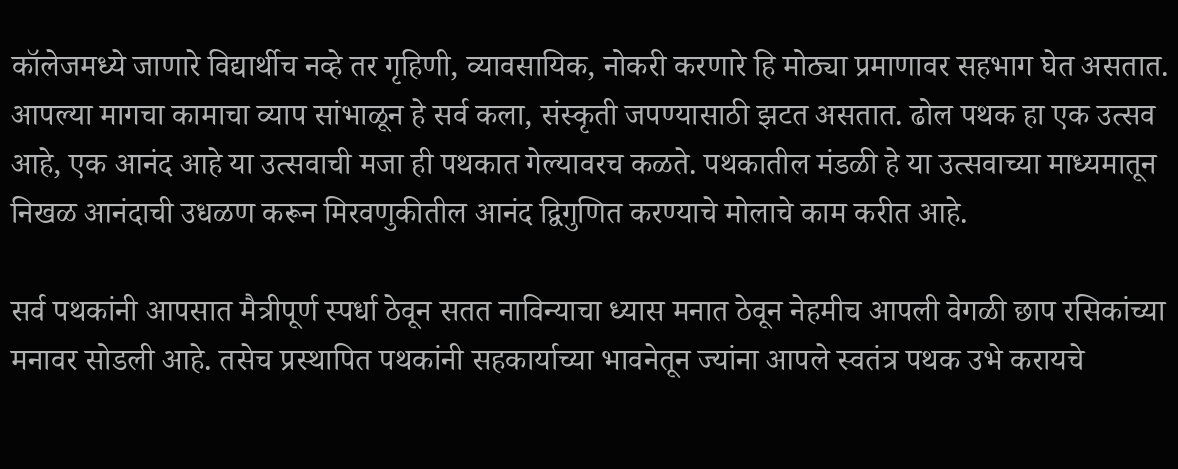कॉलेजमध्ये जाणारे विद्यार्थीच नव्हे तर गृहिणी, व्यावसायिक, नोकरी करणारे हि मोठ्या प्रमाणावर सहभाग घेत असतात. आपल्या मागचा कामाचा व्याप सांभाळून हे सर्व कला, संस्कृती जपण्यासाठी झटत असतात. ढोल पथक हा एक उत्सव आहे, एक आनंद आहे या उत्सवाची मजा ही पथकात गेल्यावरच कळते. पथकातील मंडळी हे या उत्सवाच्या माध्यमातून निखळ आनंदाची उधळण करून मिरवणुकीतील आनंद द्विगुणित करण्याचे मोलाचे काम करीत आहे.

सर्व पथकांनी आपसात मैत्रीपूर्ण स्पर्धा ठेवून सतत नाविन्याचा ध्यास मनात ठेवून नेहमीच आपली वेगळी छाप रसिकांच्या मनावर सोडली आहे. तसेच प्रस्थापित पथकांनी सहकार्याच्या भावनेतून ज्यांना आपले स्वतंत्र पथक उभे करायचे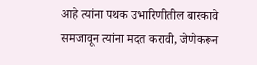आहे त्यांना पथक उभारिणीतील बारकावे समजावून त्यांना मदत करावी, जेणेकरून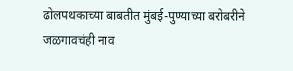ढोलपथकाच्या बाबतीत मुंबई-पुण्याच्या बरोबरीने जळगावचंही नाव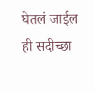घेतलं जाईल ही सदीच्छा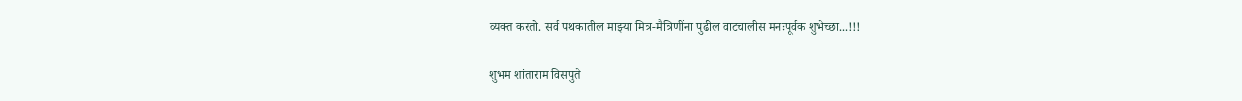व्यक्त करतो. सर्व पथकातील माझ्या मित्र-मैत्रिणींना पुढील वाटचालीस मनःपूर्वक शुभेच्छा...!!!

शुभम शांताराम विसपुते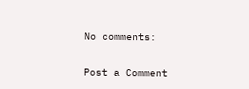No comments:

Post a Comment